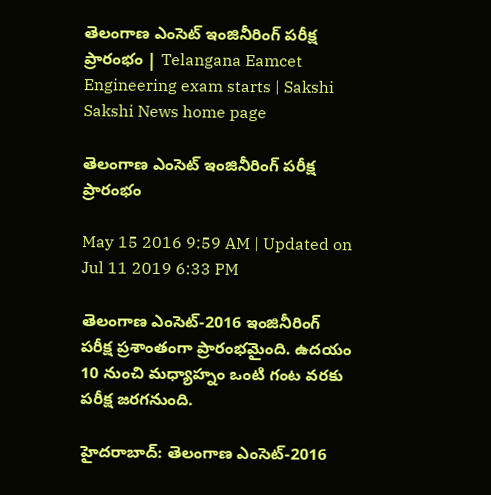తెలంగాణ ఎంసెట్ ఇంజినీరింగ్ పరీక్ష ప్రారంభం | Telangana Eamcet Engineering exam starts | Sakshi
Sakshi News home page

తెలంగాణ ఎంసెట్ ఇంజినీరింగ్ పరీక్ష ప్రారంభం

May 15 2016 9:59 AM | Updated on Jul 11 2019 6:33 PM

తెలంగాణ ఎంసెట్-2016 ఇంజినీరింగ్ పరీక్ష ప్రశాంతంగా ప్రారంభమైంది. ఉదయం 10 నుంచి మధ్యాహ్నం ఒంటి గంట వరకు పరీక్ష జరగనుంది.

హైదరాబాద్: తెలంగాణ ఎంసెట్-2016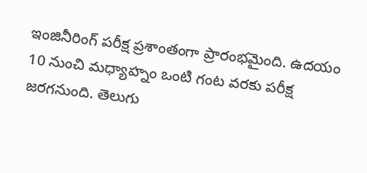ఇంజినీరింగ్ పరీక్ష ప్రశాంతంగా ప్రారంభమైంది. ఉదయం 10 నుంచి మధ్యాహ్నం ఒంటి గంట వరకు పరీక్ష జరగనుంది. తెలుగు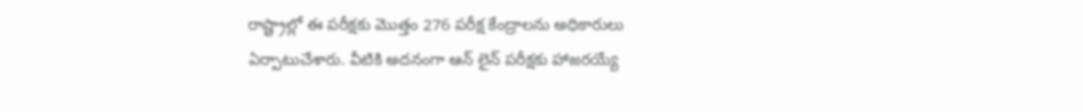రాష్ట్రాల్లో ఈ పరీక్షకు మొత్తం 276 పరీక్ష కేంద్రాలను అధికారులు ఏర్పాటుచేశారు. వీటికి అదనంగా ఆన్ లైన్ పరీక్షకు హాజరయ్యే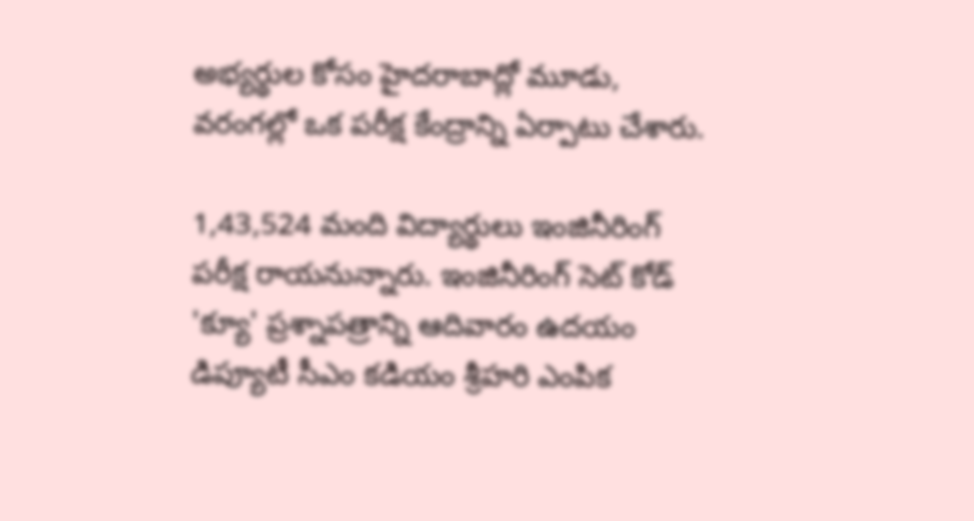అభ్యర్థుల కోసం హైదరాబాద్లో మూడు, వరంగల్లో ఒక పరీక్ష కేంద్రాన్ని ఏర్పాటు చేశారు.

1,43,524 మంది విద్యార్థులు ఇంజినీరింగ్ పరీక్ష రాయనున్నారు. ఇంజినీరింగ్‌ సెట్‌ కోడ్ 'క్యూ' ప్రశ్నాపత్రాన్ని ఆదివారం ఉదయం డిప్యూటీ సీఎం కడియం శ్రీహరి ఎంపిక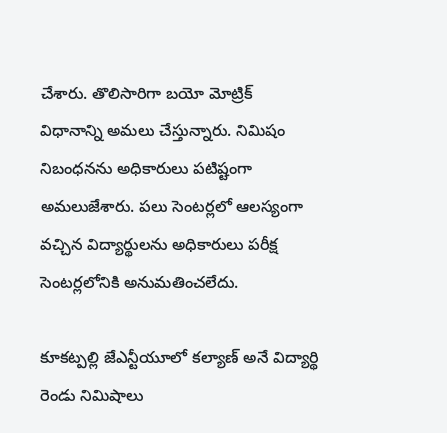చేశారు. తొలిసారిగా బయో మోట్రిక్ విధానాన్ని అమలు చేస్తున్నారు. నిమిషం నిబంధనను అధికారులు పటిష్టంగా అమలుజేశారు. పలు సెంటర్లలో ఆలస్యంగా వచ్చిన విద్యార్థులను అధికారులు పరీక్ష సెంటర్లలోనికి అనుమతించలేదు.

కూకట్పల్లి జేఎన్టీయూలో కల్యాణ్ అనే విద్యార్థి రెండు నిమిషాలు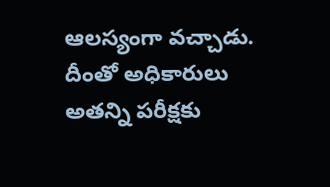ఆలస్యంగా వచ్చాడు. దీంతో అధికారులు అతన్ని పరీక్షకు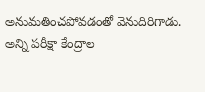అనుమతించపోవడంతో వెనుదిరిగాడు. అన్ని పరీక్షా కేంద్రాల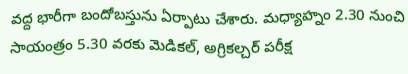వద్ద భారీగా బందోబస్తును ఏర్పాటు చేశారు. మధ్యాహ్నం 2.30 నుంచి సాయంత్రం 5.30 వరకు మెడికల్, అగ్రికల్చర్ పరీక్ష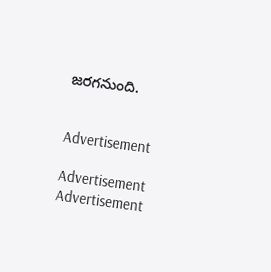జరగనుంది.


Advertisement

Advertisement
Advertisement